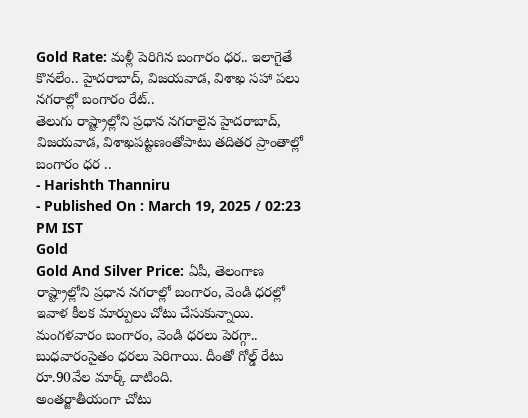Gold Rate: మళ్లీ పెరిగిన బంగారం ధర.. ఇలాగైతే కొనలేం.. హైదరాబాద్, విజయవాడ, విశాఖ సహా పలు నగరాల్లో బంగారం రేట్..
తెలుగు రాష్ట్రాల్లోని ప్రధాన నగరాలైన హైదరాబాద్, విజయవాడ, విశాఖపట్టణంతోపాటు తదితర ప్రాంతాల్లో బంగారం ధర ..
- Harishth Thanniru
- Published On : March 19, 2025 / 02:23 PM IST
Gold
Gold And Silver Price: ఏపీ, తెలంగాణ రాష్ట్రాల్లోని ప్రధాన నగరాల్లో బంగారం, వెండి ధరల్లో ఇవాళ కీలక మార్పులు చోటు చేసుకున్నాయి. మంగళవారం బంగారం, వెండి ధరలు పెరగ్గా.. బుధవారంసైతం ధరలు పెరిగాయి. దీంతో గోల్డ్ రేటు రూ.90వేల మార్క్ దాటింది.
అంతర్జాతీయంగా చోటు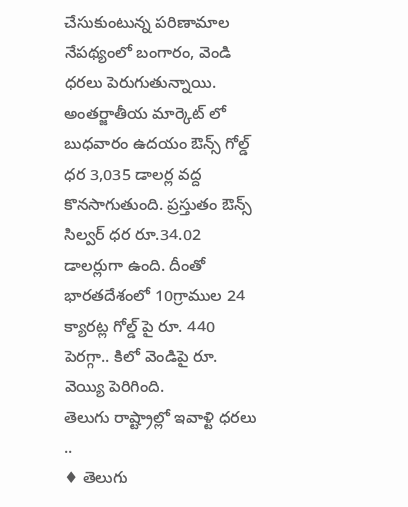చేసుకుంటున్న పరిణామాల నేపథ్యంలో బంగారం, వెండి ధరలు పెరుగుతున్నాయి. అంతర్జాతీయ మార్కెట్ లో బుధవారం ఉదయం ఔన్స్ గోల్డ్ ధర 3,035 డాలర్ల వద్ద కొనసాగుతుంది. ప్రస్తుతం ఔన్స్ సిల్వర్ ధర రూ.34.02 డాలర్లుగా ఉంది. దీంతో భారతదేశంలో 10గ్రాముల 24 క్యారట్ల గోల్డ్ పై రూ. 440 పెరగ్గా.. కిలో వెండిపై రూ. వెయ్యి పెరిగింది.
తెలుగు రాష్ట్రాల్లో ఇవాళ్టి ధరలు ..
♦ తెలుగు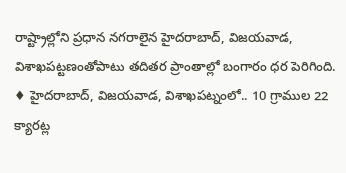రాష్ట్రాల్లోని ప్రధాన నగరాలైన హైదరాబాద్, విజయవాడ, విశాఖపట్టణంతోపాటు తదితర ప్రాంతాల్లో బంగారం ధర పెరిగింది.
♦ హైదరాబాద్, విజయవాడ, విశాఖపట్నంలో.. 10 గ్రాముల 22 క్యారట్ల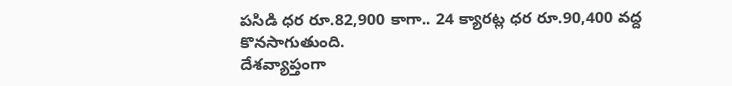పసిడి ధర రూ.82,900 కాగా.. 24 క్యారట్ల ధర రూ.90,400 వద్ద కొనసాగుతుంది.
దేశవ్యాప్తంగా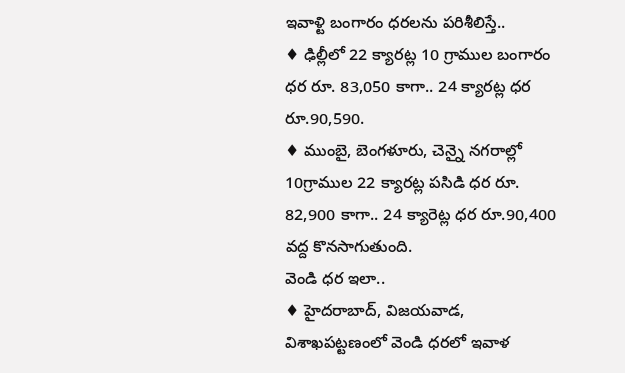ఇవాళ్టి బంగారం ధరలను పరిశీలిస్తే..
♦ ఢిల్లీలో 22 క్యారట్ల 10 గ్రాముల బంగారం ధర రూ. 83,050 కాగా.. 24 క్యారట్ల ధర రూ.90,590.
♦ ముంబై, బెంగళూరు, చెన్నై నగరాల్లో 10గ్రాముల 22 క్యారట్ల పసిడి ధర రూ. 82,900 కాగా.. 24 క్యారెట్ల ధర రూ.90,400 వద్ద కొనసాగుతుంది.
వెండి ధర ఇలా..
♦ హైదరాబాద్, విజయవాడ, విశాఖపట్టణంలో వెండి ధరలో ఇవాళ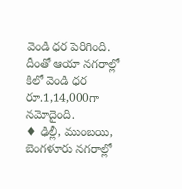వెండి ధర పెరిగింది. దీంతో ఆయా నగరాల్లో కిలో వెండి ధర రూ.1,14,000గా నమోదైంది.
♦ ఢిల్లీ, ముంబయి, బెంగళూరు నగరాల్లో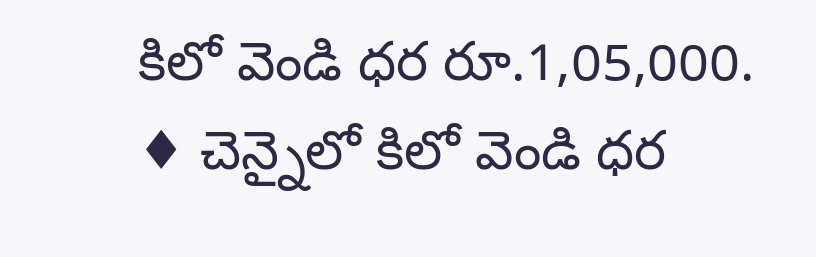కిలో వెండి ధర రూ.1,05,000.
♦ చెన్నైలో కిలో వెండి ధర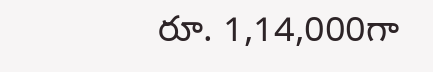రూ. 1,14,000గా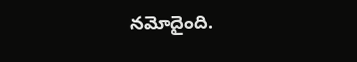నమోదైంది.